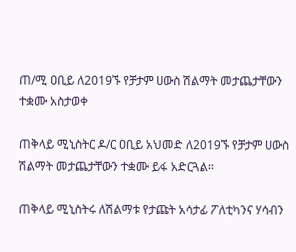ጠ/ሚ ዐቢይ ለ2019ኙ የቻታም ሀውስ ሽልማት መታጨታቸውን ተቋሙ አስታወቀ

ጠቅላይ ሚኒስትር ዶ/ር ዐቢይ አህመድ ለ2019ኙ የቻታም ሀውስ ሽልማት መታጨታቸውን ተቋሙ ይፋ አድርጓል፡፡

ጠቅላይ ሚኒስትሩ ለሽልማቱ የታጩት አሳታፊ ፖለቲካንና ሃሳብን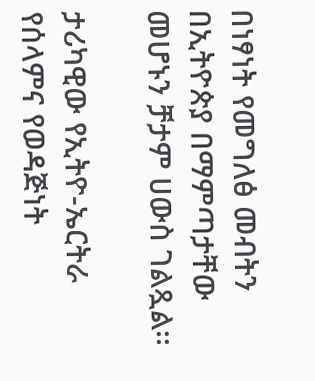በነፃነት የመግለፅ መብትን በኢትዮጵያ በማምጣታቸው መሆኑን ቻታም ሀውስ ገልጿል፡፡

ታሪካዊው የኢትዮ-ኤርትራ የሰላምና የወዳጅነት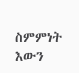ስምምነት እውን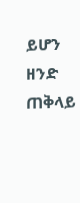ይሆን ዘንድ ጠቅላይ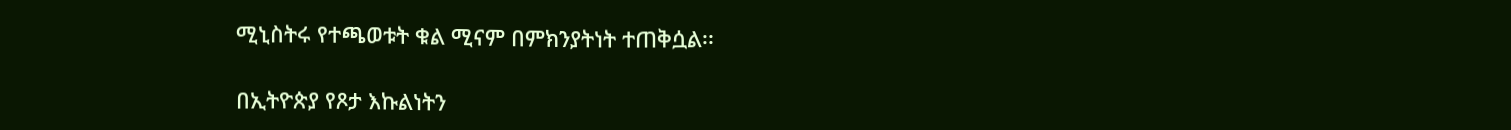ሚኒስትሩ የተጫወቱት ቁል ሚናም በምክንያትነት ተጠቅሷል፡፡

በኢትዮጵያ የጾታ እኩልነትን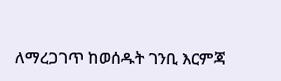ለማረጋገጥ ከወሰዱት ገንቢ እርምጃ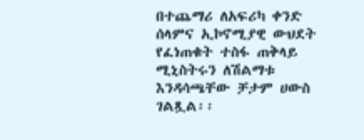በተጨማሪ ለአፍሪካ ቀንድ ሰላምና ኢኮኖሚያዊ ውህደት የፈነጠቁት ተስፋ ጠቅላይ ሚኒስትሩን ለሽልማቱ እንዳሳጫቸው ቻታም ሀውስ ገልጿል፡፡